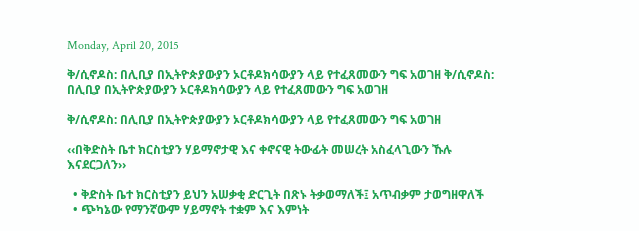Monday, April 20, 2015

ቅ/ሲኖዶስ: በሊቢያ በኢትዮጵያውያን ኦርቶዶክሳውያን ላይ የተፈጸመውን ግፍ አወገዘ ቅ/ሲኖዶስ: በሊቢያ በኢትዮጵያውያን ኦርቶዶክሳውያን ላይ የተፈጸመውን ግፍ አወገዘ

ቅ/ሲኖዶስ: በሊቢያ በኢትዮጵያውያን ኦርቶዶክሳውያን ላይ የተፈጸመውን ግፍ አወገዘ

‹‹በቅድስት ቤተ ክርስቲያን ሃይማኖታዊ እና ቀኖናዊ ትውፊት መሠረት አስፈላጊውን ኹሉ እናደርጋለን››

  • ቅድስት ቤተ ክርስቲያን ይህን አሠቃቂ ድርጊት በጽኑ ትቃወማለች፤ አጥብቃም ታወግዘዋለች
  • ጭካኔው የማንኛውም ሃይማኖት ተቋም እና እምነት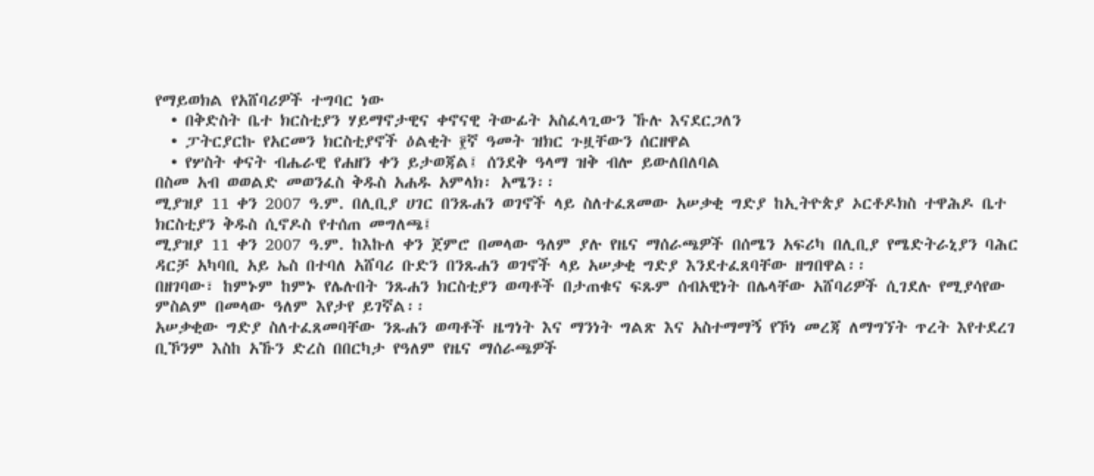የማይወክል የአሸባሪዎች ተግባር ነው
  • በቅድስት ቤተ ክርስቲያን ሃይማኖታዊና ቀኖናዊ ትውፊት አስፈላጊውን ኹሉ እናደርጋለን
  • ፓትርያርኩ የአርመን ክርስቲያኖች ዕልቂት ፻ኛ ዓመት ዝክር ጉዟቸውን ሰርዘዋል
  • የሦስት ቀናት ብሔራዊ የሐዘን ቀን ይታወጃል፤ ሰንደቅ ዓላማ ዝቅ ብሎ ይውለበለባል
በስመ አብ ወወልድ መወንፈስ ቅዱስ አሐዱ አምላክ፡ አሜን፡፡
ሚያዝያ 11 ቀን 2007 ዓ.ም. በሊቢያ ሀገር በንጹሐን ወገኖች ላይ ስለተፈጸመው አሠቃቂ ግድያ ከኢትዮጵያ ኦርቶዶክስ ተዋሕዶ ቤተ ክርስቲያን ቅዱስ ሲኖዶስ የተሰጠ መግለጫ፤
ሚያዝያ 11 ቀን 2007 ዓ.ም. ከእኩለ ቀን ጀምሮ በመላው ዓለም ያሉ የዜና ማሰራጫዎች በሰሜን አፍሪካ በሊቢያ የሜድትራኒያን ባሕር ዳርቻ አካባቢ አይ ኤስ በተባለ አሸባሪ ቡድን በንጹሐን ወገኖች ላይ አሠቃቂ ግድያ እንደተፈጸባቸው ዘግበዋል፡፡
በዘገባው፣ ከምኑም ከምኑ የሌሉበት ንጹሐን ክርስቲያን ወጣቶች በታጠቁና ፍጹም ሰብአዊነት በሌላቸው አሸባሪዎች ሲገደሉ የሚያሳየው ምስልም በመላው ዓለም እየታየ ይገኛል፡፡
አሠቃቂው ግድያ ስለተፈጸመባቸው ንጹሐን ወጣቶች ዜግነት እና ማንነት ግልጽ እና አስተማማኝ የኾነ መረጃ ለማግኘት ጥረት እየተደረገ ቢኾንም እስከ አኹን ድረስ በበርካታ የዓለም የዜና ማሰራጫዎች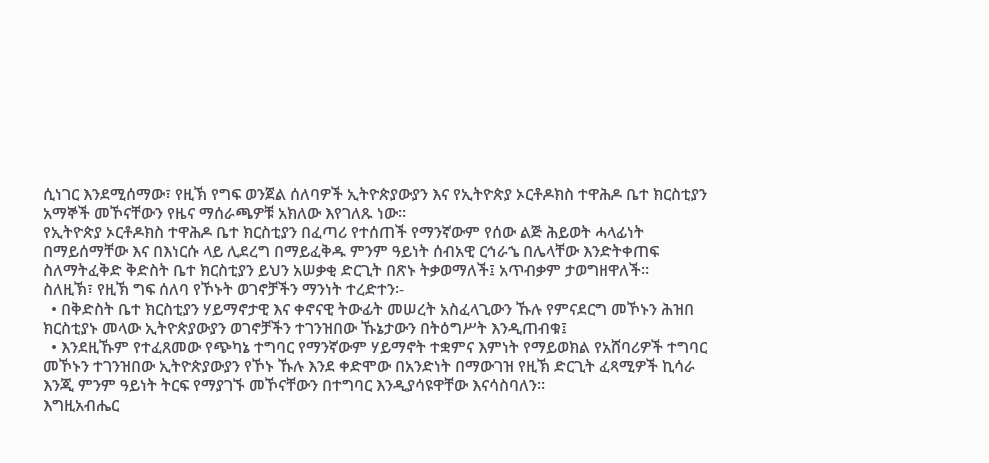ሲነገር እንደሚሰማው፣ የዚኽ የግፍ ወንጀል ሰለባዎች ኢትዮጵያውያን እና የኢትዮጵያ ኦርቶዶክስ ተዋሕዶ ቤተ ክርስቲያን አማኞች መኾናቸውን የዜና ማሰራጫዎቹ አክለው እየገለጹ ነው፡፡
የኢትዮጵያ ኦርቶዶክስ ተዋሕዶ ቤተ ክርስቲያን በፈጣሪ የተሰጠች የማንኛውም የሰው ልጅ ሕይወት ሓላፊነት በማይሰማቸው እና በእነርሱ ላይ ሊደረግ በማይፈቅዱ ምንም ዓይነት ሰብአዊ ርኅራኄ በሌላቸው እንድትቀጠፍ ስለማትፈቅድ ቅድስት ቤተ ክርስቲያን ይህን አሠቃቂ ድርጊት በጽኑ ትቃወማለች፤ አጥብቃም ታወግዘዋለች፡፡
ስለዚኽ፣ የዚኽ ግፍ ሰለባ የኾኑት ወገኖቻችን ማንነት ተረድተን፡-
  • በቅድስት ቤተ ክርስቲያን ሃይማኖታዊ እና ቀኖናዊ ትውፊት መሠረት አስፈላጊውን ኹሉ የምናደርግ መኾኑን ሕዝበ ክርስቲያኑ መላው ኢትዮጵያውያን ወገኖቻችን ተገንዝበው ኹኔታውን በትዕግሥት እንዲጠብቁ፤
  • እንደዚኹም የተፈጸመው የጭካኔ ተግባር የማንኛውም ሃይማኖት ተቋምና እምነት የማይወክል የአሸባሪዎች ተግባር መኾኑን ተገንዝበው ኢትዮጵያውያን የኾኑ ኹሉ እንደ ቀድሞው በአንድነት በማውገዝ የዚኽ ድርጊት ፈጻሚዎች ኪሳራ እንጂ ምንም ዓይነት ትርፍ የማያገኙ መኾናቸውን በተግባር እንዲያሳዩዋቸው እናሳስባለን፡፡
እግዚአብሔር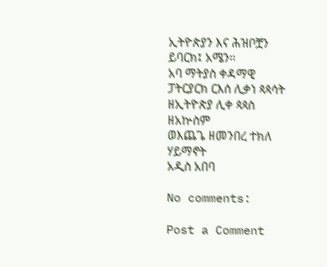ኢትዮጵያን እና ሕዝቦቿን ይባርክ፤ አሜን፡፡
አባ ማትያስ ቀዳማዊ
ፓትርያርክ ርእሰ ሊቃነ ጳጳሳት ዘኢትዮጵያ ሊቀ ጳጳስ ዘአኵስም
ወእጨጌ ዘመንበረ ተክለ ሃይማኖት
አዲስ አበባ

No comments:

Post a Comment